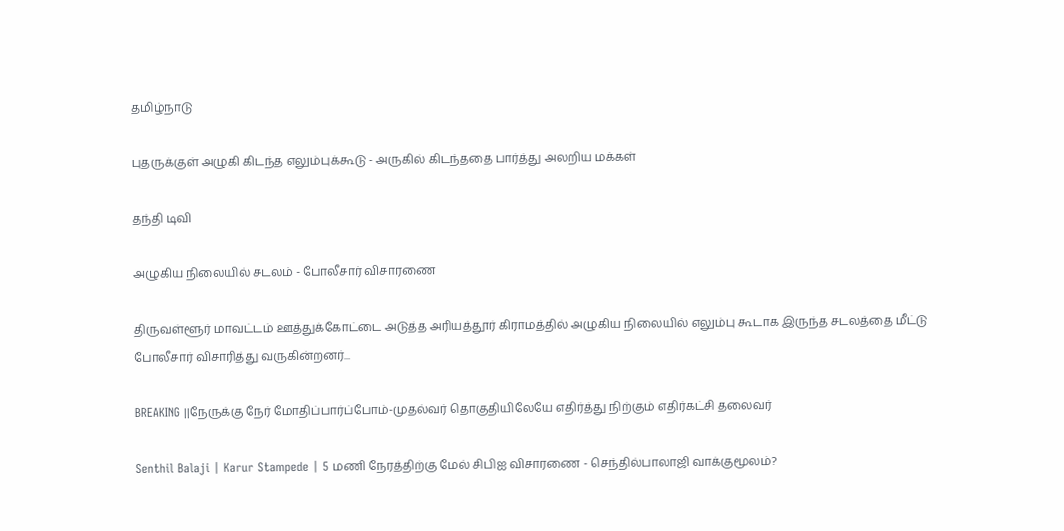தமிழ்நாடு

புதருக்குள் அழுகி கிடந்த எலும்புக்கூடு - அருகில் கிடந்ததை பார்த்து அலறிய மக்கள்

தந்தி டிவி

அழுகிய நிலையில் சடலம் - போலீசார் விசாரணை

திருவள்ளூர் மாவட்டம் ஊத்துக்கோட்டை அடுத்த அரியத்தூர் கிராமத்தில் அழுகிய நிலையில் எலும்பு கூடாக இருந்த சடலத்தை மீட்டு போலீசார் விசாரித்து வருகின்றனர்...

BREAKING ||நேருக்கு நேர் மோதிப்பார்ப்போம்-முதல்வர் தொகுதியிலேயே எதிர்த்து நிற்கும் எதிர்கட்சி தலைவர்

Senthil Balaji | Karur Stampede | 5 மணி நேரத்திற்கு மேல் சிபிஐ விசாரணை - செந்தில்பாலாஜி வாக்குமூலம்?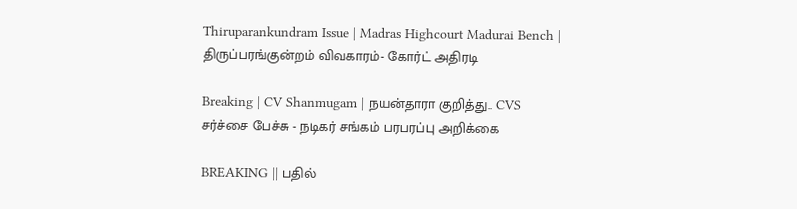Thiruparankundram Issue | Madras Highcourt Madurai Bench | திருப்பரங்குன்றம் விவகாரம்- கோர்ட் அதிரடி

Breaking | CV Shanmugam | நயன்தாரா குறித்து.. CVS சர்ச்சை பேச்சு - நடிகர் சங்கம் பரபரப்பு அறிக்கை

BREAKING || பதில்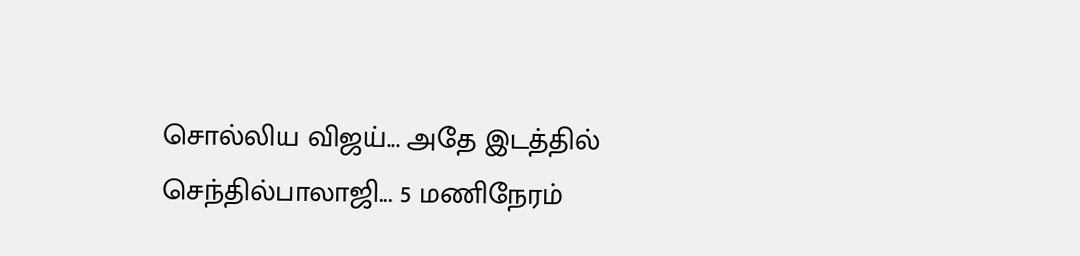சொல்லிய விஜய்... அதே இடத்தில் செந்தில்பாலாஜி... 5 மணிநேரம்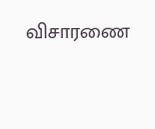விசாரணை